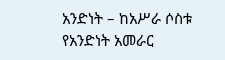አንድነት – ከአሥራ ሶስቱ የአንድነት አመራር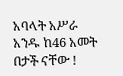አባላት አሥራ አንዱ ከ46 አመት በታች ናቸው !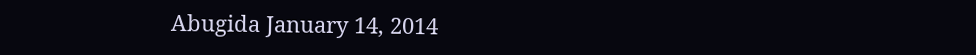Abugida January 14, 2014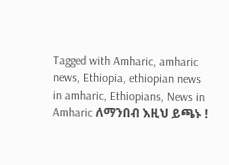Tagged with Amharic, amharic news, Ethiopia, ethiopian news in amharic, Ethiopians, News in Amharic ለማንበብ እዚህ ይጫኑ !